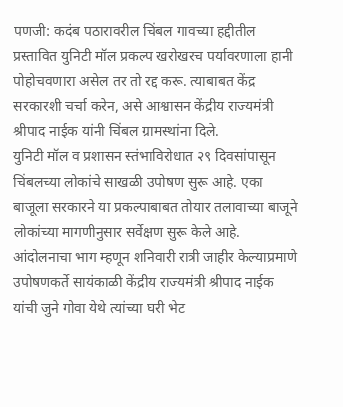पणजी: कदंब पठारावरील चिंबल गावच्या हद्दीतील प्रस्तावित युनिटी मॉल प्रकल्प खरोखरच पर्यावरणाला हानी पोहोचवणारा असेल तर तो रद्द करू. त्याबाबत केंद्र सरकारशी चर्चा करेन, असे आश्वासन केंद्रीय राज्यमंत्री श्रीपाद नाईक यांनी चिंबल ग्रामस्थांना दिले.
युनिटी मॉल व प्रशासन स्तंभाविरोधात २९ दिवसांपासून चिंबलच्या लोकांचे साखळी उपोषण सुरू आहे. एका बाजूला सरकारने या प्रकल्पाबाबत तोयार तलावाच्या बाजूने लोकांच्या मागणीनुसार सर्वेक्षण सुरू केले आहे. आंदोलनाचा भाग म्हणून शनिवारी रात्री जाहीर केल्याप्रमाणे उपोषणकर्ते सायंकाळी केंद्रीय राज्यमंत्री श्रीपाद नाईक यांची जुने गोवा येथे त्यांच्या घरी भेट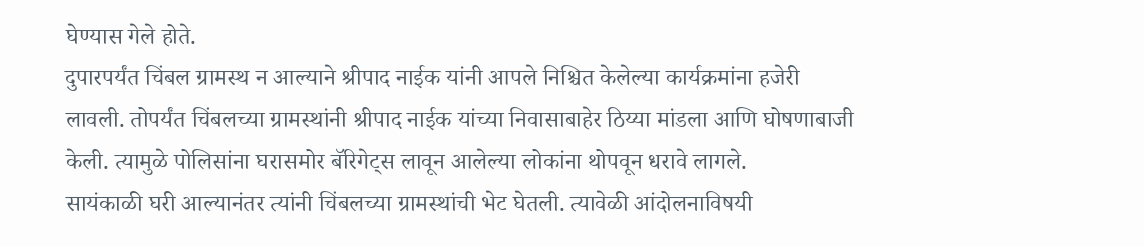घेण्यास गेले होते.
दुपारपर्यंत चिंबल ग्रामस्थ न आल्याने श्रीपाद नाईक यांनी आपले निश्चित केलेल्या कार्यक्रमांना हजेरी लावली. तोपर्यंत चिंबलच्या ग्रामस्थांनी श्रीपाद नाईक यांच्या निवासाबाहेर ठिय्या मांडला आणि घोषणाबाजी केली. त्यामुळे पोलिसांना घरासमोर बॅरिगेट्स लावून आलेल्या लोकांना थोपवून धरावे लागले.
सायंकाळी घरी आल्यानंतर त्यांनी चिंबलच्या ग्रामस्थांची भेट घेतली. त्यावेळी आंदोलनाविषयी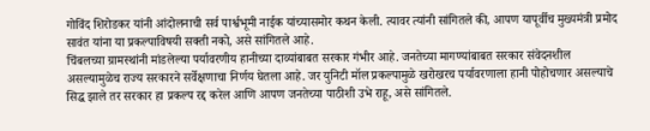गोविंद शिरोडकर यांनी आंदोलनाची सर्व पार्श्वभूमी नाईक यांच्यासमोर कथन केली. त्यावर त्यांनी सांगितले की, आपण यापूर्वीच मुख्यमंत्री प्रमोद सावंत यांना या प्रकल्पाविषयी सक्ती नको, असे सांगितले आहे.
चिंबलच्या ग्रामस्थांनी मांडलेल्या पर्यावरणीय हानीच्या दाव्यांबाबत सरकार गंभीर आहे. जनतेच्या मागण्यांबाबत सरकार संवेदनशील असल्यामुळेच राज्य सरकारने सर्वेक्षणाचा निर्णय घेतला आहे. जर युनिटी मॉल प्रकल्पामुळे खरोखरच पर्यावरणाला हानी पोहोचणार असल्याचे सिद्ध झाले तर सरकार हा प्रकल्प रद्द करेल आणि आपण जनतेच्या पाठीशी उभे राहू, असे सांगितले.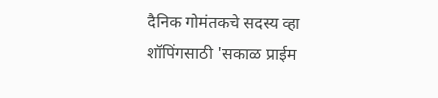दैनिक गोमंतकचे सदस्य व्हा
शॉपिंगसाठी 'सकाळ प्राईम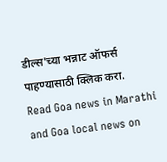डील्स'च्या भन्नाट ऑफर्स पाहण्यासाठी क्लिक करा.
Read Goa news in Marathi and Goa local news on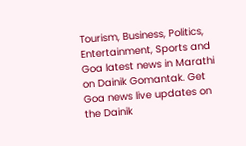Tourism, Business, Politics, Entertainment, Sports and Goa latest news in Marathi on Dainik Gomantak. Get Goa news live updates on the Dainik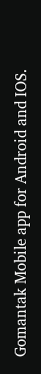Gomantak Mobile app for Android and IOS.